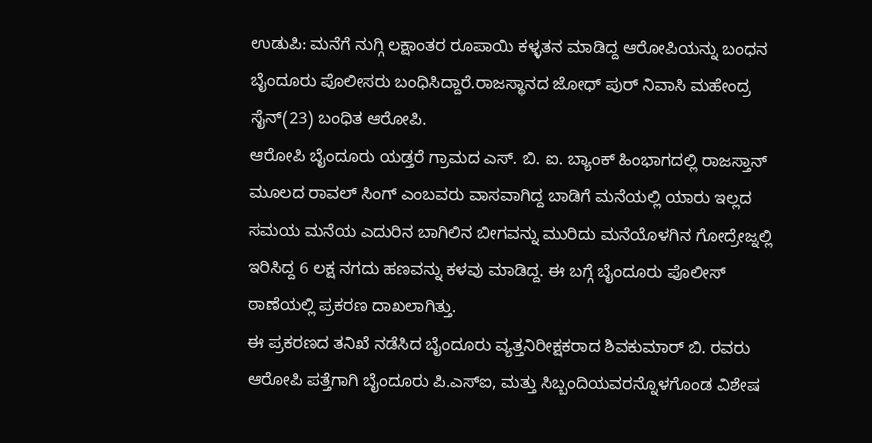ಉಡುಪಿ: ಮನೆಗೆ ನುಗ್ಗಿ ಲಕ್ಷಾಂತರ ರೂಪಾಯಿ ಕಳ್ಳತನ ಮಾಡಿದ್ದ ಆರೋಪಿಯನ್ನು ಬಂಧನ ಬೈಂದೂರು ಪೊಲೀಸರು ಬಂಧಿಸಿದ್ದಾರೆ.ರಾಜಸ್ಥಾನದ ಜೋಧ್ ಪುರ್ ನಿವಾಸಿ ಮಹೇಂದ್ರ ಸೈನ್(23) ಬಂಧಿತ ಆರೋಪಿ.
ಆರೋಪಿ ಬೈಂದೂರು ಯಡ್ತರೆ ಗ್ರಾಮದ ಎಸ್. ಬಿ. ಐ. ಬ್ಯಾಂಕ್ ಹಿಂಭಾಗದಲ್ಲಿ ರಾಜಸ್ತಾನ್ ಮೂಲದ ರಾವಲ್ ಸಿಂಗ್ ಎಂಬವರು ವಾಸವಾಗಿದ್ದ ಬಾಡಿಗೆ ಮನೆಯಲ್ಲಿ ಯಾರು ಇಲ್ಲದ ಸಮಯ ಮನೆಯ ಎದುರಿನ ಬಾಗಿಲಿನ ಬೀಗವನ್ನು ಮುರಿದು ಮನೆಯೊಳಗಿನ ಗೋದ್ರೇಜ್ನಲ್ಲಿ ಇರಿಸಿದ್ದ 6 ಲಕ್ಷ ನಗದು ಹಣವನ್ನು ಕಳವು ಮಾಡಿದ್ದ. ಈ ಬಗ್ಗೆ ಬೈಂದೂರು ಪೊಲೀಸ್ ಠಾಣೆಯಲ್ಲಿ ಪ್ರಕರಣ ದಾಖಲಾಗಿತ್ತು.
ಈ ಪ್ರಕರಣದ ತನಿಖೆ ನಡೆಸಿದ ಬೈಂದೂರು ವ್ಯತ್ತನಿರೀಕ್ಷಕರಾದ ಶಿವಕುಮಾರ್ ಬಿ. ರವರು ಆರೋಪಿ ಪತ್ತೆಗಾಗಿ ಬೈಂದೂರು ಪಿ.ಎಸ್ಐ, ಮತ್ತು ಸಿಬ್ಬಂದಿಯವರನ್ನೊಳಗೊಂಡ ವಿಶೇಷ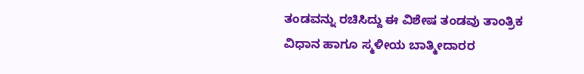ತಂಡವನ್ನು ರಚಿಸಿದ್ದು ಈ ವಿಶೇಷ ತಂಡವು ತಾಂತ್ರಿಕ ವಿಧಾನ ಹಾಗೂ ಸ್ಮಳೀಯ ಬಾತ್ಮೀದಾರರ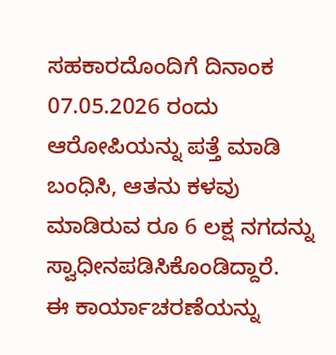ಸಹಕಾರದೊಂದಿಗೆ ದಿನಾಂಕ 07.05.2026 ರಂದು ಆರೋಪಿಯನ್ನು ಪತ್ತೆ ಮಾಡಿ ಬಂಧಿಸಿ, ಆತನು ಕಳವು ಮಾಡಿರುವ ರೂ 6 ಲಕ್ಷ ನಗದನ್ನು ಸ್ವಾಧೀನಪಡಿಸಿಕೊಂಡಿದ್ದಾರೆ.
ಈ ಕಾರ್ಯಾಚರಣೆಯನ್ನು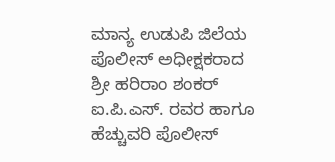ಮಾನ್ಯ ಉಡುಪಿ ಜಿಲೆಯ ಪೊಲೀಸ್ ಅಧೀಕ್ಷಕರಾದ ಶ್ರೀ ಹರಿರಾಂ ಶಂಕರ್ ಐ.ಪಿ.ಎಸ್. ರವರ ಹಾಗೂ ಹೆಚ್ಚುವರಿ ಪೊಲೀಸ್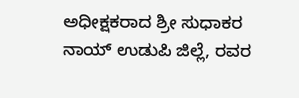ಅಧೀಕ್ಷಕರಾದ ಶ್ರೀ ಸುಧಾಕರ ನಾಯ್ ಉಡುಪಿ ಜಿಲ್ಲೆ, ರವರ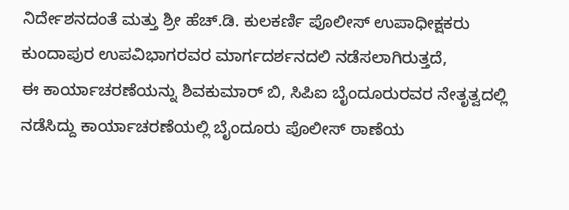ನಿರ್ದೇಶನದಂತೆ ಮತ್ತು ಶ್ರೀ ಹೆಚ್.ಡಿ. ಕುಲಕರ್ಣಿ ಪೊಲೀಸ್ ಉಪಾಧೀಕ್ಷಕರು ಕುಂದಾಪುರ ಉಪವಿಭಾಗರವರ ಮಾರ್ಗದರ್ಶನದಲಿ ನಡೆಸಲಾಗಿರುತ್ತದೆ,
ಈ ಕಾರ್ಯಾಚರಣೆಯನ್ನು ಶಿವಕುಮಾರ್ ಬಿ, ಸಿಪಿಐ ಬೈಂದೂರುರವರ ನೇತೃತ್ವದಲ್ಲಿ ನಡೆಸಿದ್ದು ಕಾರ್ಯಾಚರಣೆಯಲ್ಲಿ ಬೈಂದೂರು ಪೊಲೀಸ್ ಠಾಣೆಯ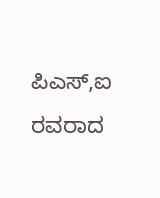ಪಿಎಸ್,ಐ ರವರಾದ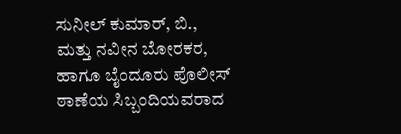ಸುನೀಲ್ ಕುಮಾರ್, ಬಿ., ಮತ್ತು ನವೀನ ಬೋರಕರ, ಹಾಗೂ ಬೈಂದೂರು ಪೊಲೀಸ್ ಠಾಣೆಯ ಸಿಬ್ಬಂದಿಯವರಾದ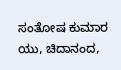ಸಂತೋಷ ಕುಮಾರ ಯು, ಚಿದಾನಂದ,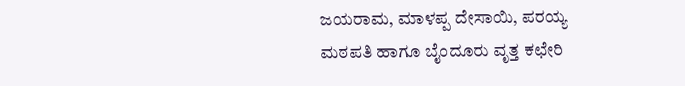ಜಯರಾಮ, ಮಾಳಪ್ಪ ದೇಸಾಯಿ, ಪರಯ್ಯ ಮಠಪತಿ ಹಾಗೂ ಬೈಂದೂರು ವೃತ್ತ ಕಛೇರಿ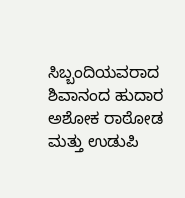ಸಿಬ್ಬಂದಿಯವರಾದ ಶಿವಾನಂದ ಹುದಾರ ಅಶೋಕ ರಾಠೋಡ ಮತ್ತು ಉಡುಪಿ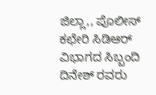ಜಿಲ್ಲಾ,, ಪೊಲೀಸ್ ಕಛೇರಿ ಸಿಡಿಆರ್ ವಿಭಾಗದ ಸಿಬ್ಬಂದಿ ದಿನೇಶ್ ರವರು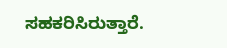ಸಹಕರಿಸಿರುತ್ತಾರೆ.